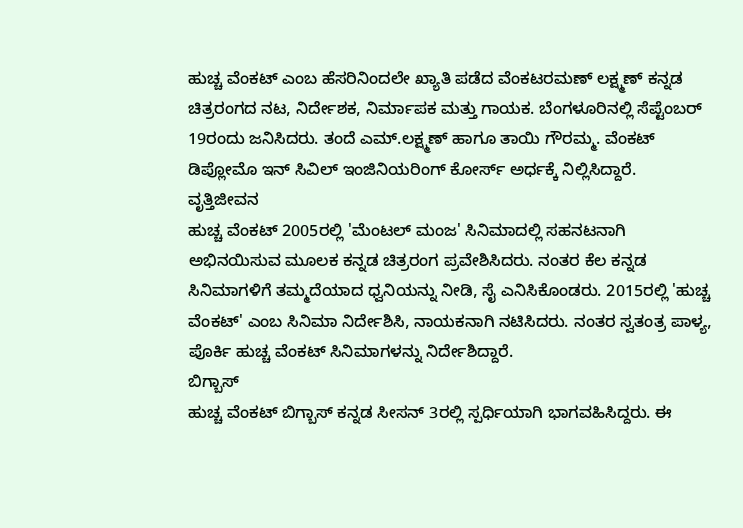ಹುಚ್ಚ ವೆಂಕಟ್ ಎಂಬ ಹೆಸರಿನಿಂದಲೇ ಖ್ಯಾತಿ ಪಡೆದ ವೆಂಕಟರಮಣ್ ಲಕ್ಷ್ಮಣ್ ಕನ್ನಡ ಚಿತ್ರರಂಗದ ನಟ, ನಿರ್ದೇಶಕ, ನಿರ್ಮಾಪಕ ಮತ್ತು ಗಾಯಕ. ಬೆಂಗಳೂರಿನಲ್ಲಿ ಸೆಪ್ಟೆಂಬರ್ 19ರಂದು ಜನಿಸಿದರು. ತಂದೆ ಎಮ್.ಲಕ್ಷ್ಮಣ್ ಹಾಗೂ ತಾಯಿ ಗೌರಮ್ಮ. ವೆಂಕಟ್ ಡಿಪ್ಲೋಮೊ ಇನ್ ಸಿವಿಲ್ ಇಂಜಿನಿಯರಿಂಗ್ ಕೋರ್ಸ್ ಅರ್ಧಕ್ಕೆ ನಿಲ್ಲಿಸಿದ್ದಾರೆ.
ವೃತ್ತಿಜೀವನ
ಹುಚ್ಚ ವೆಂಕಟ್ 2005ರಲ್ಲಿ 'ಮೆಂಟಲ್ ಮಂಜ' ಸಿನಿಮಾದಲ್ಲಿ ಸಹನಟನಾಗಿ ಅಭಿನಯಿಸುವ ಮೂಲಕ ಕನ್ನಡ ಚಿತ್ರರಂಗ ಪ್ರವೇಶಿಸಿದರು. ನಂತರ ಕೆಲ ಕನ್ನಡ ಸಿನಿಮಾಗಳಿಗೆ ತಮ್ಮದೆಯಾದ ಧ್ವನಿಯನ್ನು ನೀಡಿ, ಸೈ ಎನಿಸಿಕೊಂಡರು. 2015ರಲ್ಲಿ 'ಹುಚ್ಚ ವೆಂಕಟ್' ಎಂಬ ಸಿನಿಮಾ ನಿರ್ದೇಶಿಸಿ, ನಾಯಕನಾಗಿ ನಟಿಸಿದರು. ನಂತರ ಸ್ವತಂತ್ರ ಪಾಳ್ಯ, ಪೊರ್ಕಿ ಹುಚ್ಚ ವೆಂಕಟ್ ಸಿನಿಮಾಗಳನ್ನು ನಿರ್ದೇಶಿದ್ದಾರೆ.
ಬಿಗ್ಬಾಸ್
ಹುಚ್ಚ ವೆಂಕಟ್ ಬಿಗ್ಬಾಸ್ ಕನ್ನಡ ಸೀಸನ್ 3ರಲ್ಲಿ ಸ್ಪರ್ಧಿಯಾಗಿ ಭಾಗವಹಿಸಿದ್ದರು. ಈ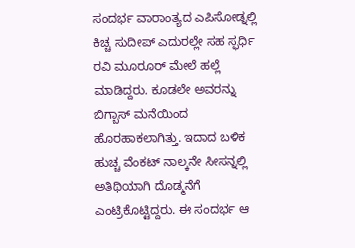ಸಂದರ್ಭ ವಾರಾಂತ್ಯದ ಎಪಿಸೋಡ್ನಲ್ಲಿ ಕಿಚ್ಚ ಸುದೀಪ್ ಎದುರಲ್ಲೇ ಸಹ ಸ್ಫರ್ಧಿ ರವಿ ಮೂರೂರ್ ಮೇಲೆ ಹಲ್ಲೆ ಮಾಡಿದ್ದರು. ಕೂಡಲೇ ಅವರನ್ನು ಬಿಗ್ಬಾಸ್ ಮನೆಯಿಂದ ಹೊರಹಾಕಲಾಗಿತ್ತು. ಇದಾದ ಬಳಿಕ ಹುಚ್ಚ ವೆಂಕಟ್ ನಾಲ್ಕನೇ ಸೀಸನ್ನಲ್ಲಿ ಅತಿಥಿಯಾಗಿ ದೊಡ್ಮನೆಗೆ ಎಂಟ್ರಿಕೊಟ್ಟಿದ್ದರು. ಈ ಸಂದರ್ಭ ಆ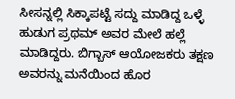ಸೀಸನ್ನಲ್ಲಿ ಸಿಕ್ಕಾಪಟ್ಟೆ ಸದ್ದು ಮಾಡಿದ್ದ ಒಳ್ಳೆ ಹುಡುಗ ಪ್ರಥಮ್ ಅವರ ಮೇಲೆ ಹಲ್ಲೆ ಮಾಡಿದ್ದರು. ಬಿಗ್ಬಾಸ್ ಆಯೋಜಕರು ತಕ್ಷಣ ಅವರನ್ನು ಮನೆಯಿಂದ ಹೊರ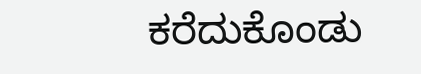ಕರೆದುಕೊಂಡು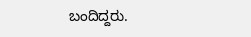ಬಂದಿದ್ದರು.